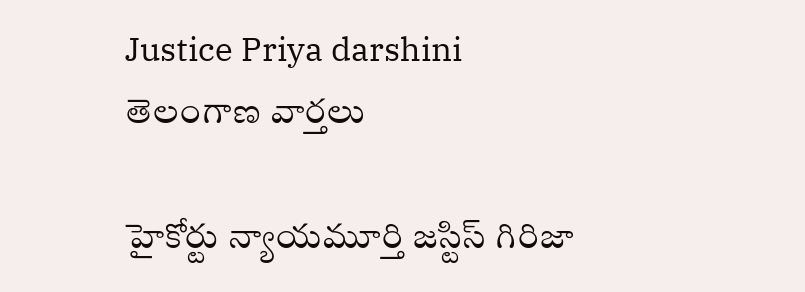Justice Priya darshini
తెలంగాణ వార్తలు

హైకోర్టు న్యాయమూర్తి జస్టిస్ గిరిజా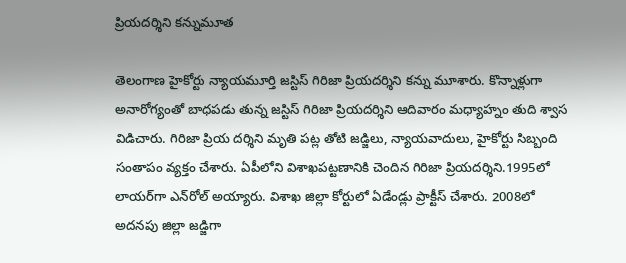ప్రియదర్శిని కన్నుమూత

తెలంగాణ హైకోర్టు న్యాయ‌మూర్తి జ‌స్టిస్ గిరిజా ప్రియ‌ద‌ర్శిని క‌న్ను మూశారు. కొన్నాళ్లుగా అనారోగ్యంతో బాధ‌ప‌డు తున్న జ‌స్టిస్ గిరిజా ప్రియ‌ద‌ర్శిని ఆదివారం మ‌ధ్యాహ్నం తుది శ్వాస విడిచారు. గిరిజా ప్రియ‌ ద‌ర్శిని మృతి ప‌ట్ల తోటి జ‌డ్జిలు, న్యాయ‌వాదులు, హైకోర్టు సిబ్బంది సంతాపం వ్య‌క్తం చేశారు. ఏపీలోని విశాఖపట్టణానికి చెందిన గిరిజా ప్రియదర్శిని.1995లో లాయర్‌గా ఎన్‌రోల్‌ అయ్యారు. విశాఖ జిల్లా కోర్టులో ఏడేండ్లు ప్రాక్టీస్‌ చేశారు. 2008లో అదనపు జిల్లా జడ్జిగా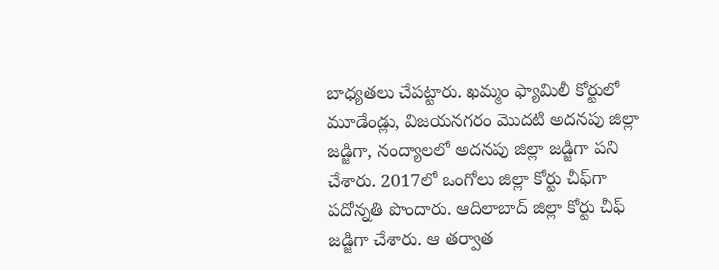బాధ్యతలు చేపట్టారు. ఖమ్మం ఫ్యామిలీ కోర్టులో మూడేండ్లు, విజయనగరం మొదటి అదనపు జిల్లా జడ్జిగా, నంద్యాలలో అదనపు జిల్లా జడ్జిగా పని చేశారు. 2017లో ఒంగోలు జిల్లా కోర్టు చీఫ్‌గా పదోన్నతి పొందారు. ఆదిలాబాద్‌ జిల్లా కోర్టు చీఫ్‌ జడ్జిగా చేశారు. ఆ తర్వాత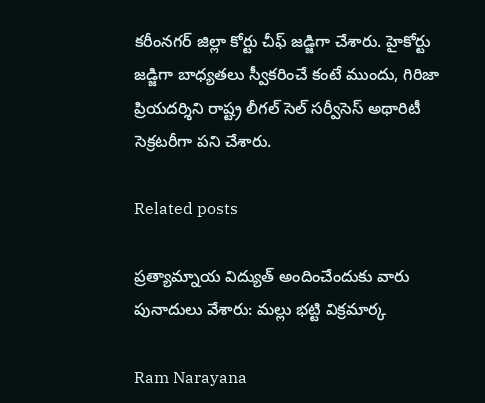కరీంనగర్‌ జిల్లా కోర్టు చీఫ్‌ జడ్జిగా చేశారు. హైకోర్టు జ‌డ్జిగా బాధ్య‌త‌లు స్వీక‌రించే కంటే ముందు, గిరిజా ప్రియద‌ర్శిని రాష్ట్ర లీగల్‌ సెల్‌ సర్వీసెస్‌ అథారిటీ సెక్రటరీగా ప‌ని చేశారు.

Related posts

ప్రత్యామ్నాయ విద్యుత్ అందించేందుకు వారు పునాదులు వేశారు: మల్లు భట్టి విక్రమార్క

Ram Narayana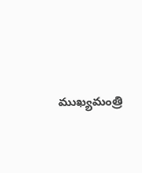ముఖ్యమంత్రి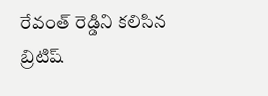రేవంత్ రెడ్డిని కలిసిన బ్రిటిష్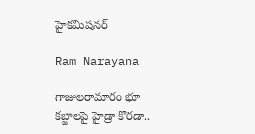హైకమిషనర్

Ram Narayana

గాజులరామారం భూ కబ్జాలపై హైడ్రా కొరడా..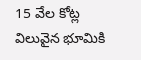15 వేల కోట్ల విలువైన భూమికి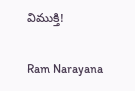విముక్తి!

Ram Narayana